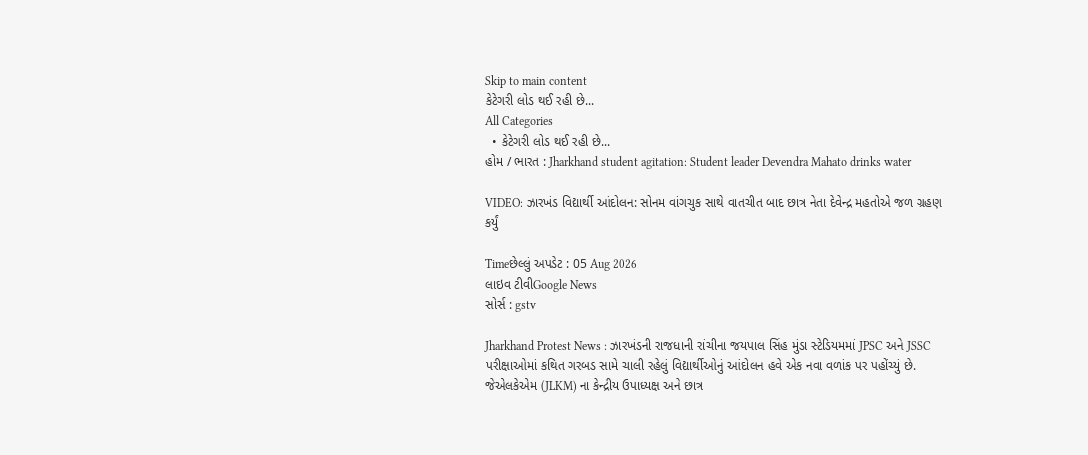Skip to main content
કેટેગરી લોડ થઈ રહી છે...
All Categories
  • કેટેગરી લોડ થઈ રહી છે...
હોમ / ભારત : Jharkhand student agitation: Student leader Devendra Mahato drinks water

VIDEO: ઝારખંડ વિદ્યાર્થી આંદોલન: સોનમ વાંગચુક સાથે વાતચીત બાદ છાત્ર નેતા દેવેન્દ્ર મહતોએ જળ ગ્રહણ કર્યું

Timeછેલ્લું અપડેટ : 05 Aug 2026
લાઇવ ટીવીGoogle News
સોર્સ : gstv

Jharkhand Protest News : ઝારખંડની રાજધાની રાંચીના જયપાલ સિંહ મુંડા સ્ટેડિયમમાં JPSC અને JSSC પરીક્ષાઓમાં કથિત ગરબડ સામે ચાલી રહેલું વિદ્યાર્થીઓનું આંદોલન હવે એક નવા વળાંક પર પહોંચ્યું છે. જેએલકેએમ (JLKM) ના કેન્દ્રીય ઉપાધ્યક્ષ અને છાત્ર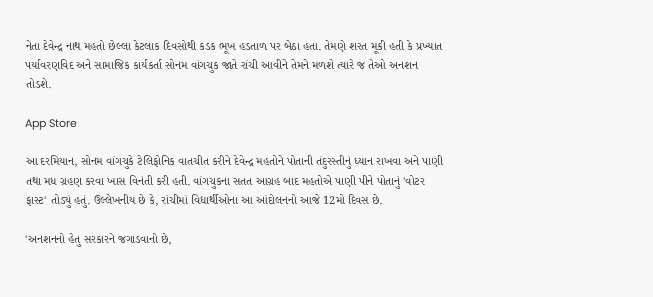નેતા દેવેન્દ્ર નાથ મહતો છેલ્લા કેટલાક દિવસોથી કડક ભૂખ હડતાળ પર બેઠા હતા. તેમણે શરત મૂકી હતી કે પ્રખ્યાત પર્યાવરણવિદ અને સામાજિક કાર્યકર્તા સોનમ વાંગચુક જાતે રાંચી આવીને તેમને મળશે ત્યારે જ તેઓ અનશન તોડશે.

App Store

આ દરમિયાન, સોનમ વાંગચુકે ટેલિફોનિક વાતચીત કરીને દેવેન્દ્ર મહતોને પોતાની તંદુરસ્તીનું ધ્યાન રાખવા અને પાણી તથા મધ ગ્રહણ કરવા ખાસ વિનંતી કરી હતી. વાંગચુકના સતત આગ્રહ બાદ મહતોએ પાણી પીને પોતાનું 'વોટર ફાસ્ટ' તોડ્યું હતું. ઉલ્લેખનીય છે કે, રાંચીમાં વિદ્યાર્થીઓના આ આંદોલનનો આજે 12મો દિવસ છે.

'અનશનનો હેતુ સરકારને જગાડવાનો છે,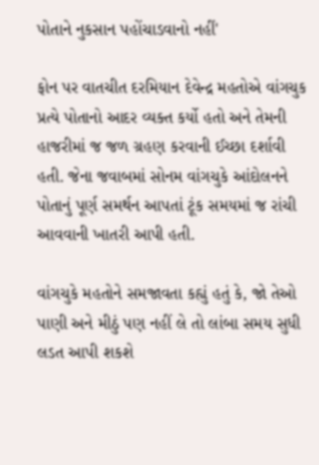પોતાને નુકસાન પહોંચાડવાનો નહીં'

ફોન પર વાતચીત દરમિયાન દેવેન્દ્ર મહતોએ વાંગચુક પ્રત્યે પોતાનો આદર વ્યક્ત કર્યો હતો અને તેમની હાજરીમાં જ જળ ગ્રહણ કરવાની ઈચ્છા દર્શાવી હતી. જેના જવાબમાં સોનમ વાંગચુકે આંદોલનને પોતાનું પૂર્ણ સમર્થન આપતાં ટૂંક સમયમાં જ રાંચી આવવાની ખાતરી આપી હતી.

વાંગચુકે મહતોને સમજાવતા કહ્યું હતું કે, જો તેઓ પાણી અને મીઠું પણ નહીં લે તો લાંબા સમય સુધી લડત આપી શકશે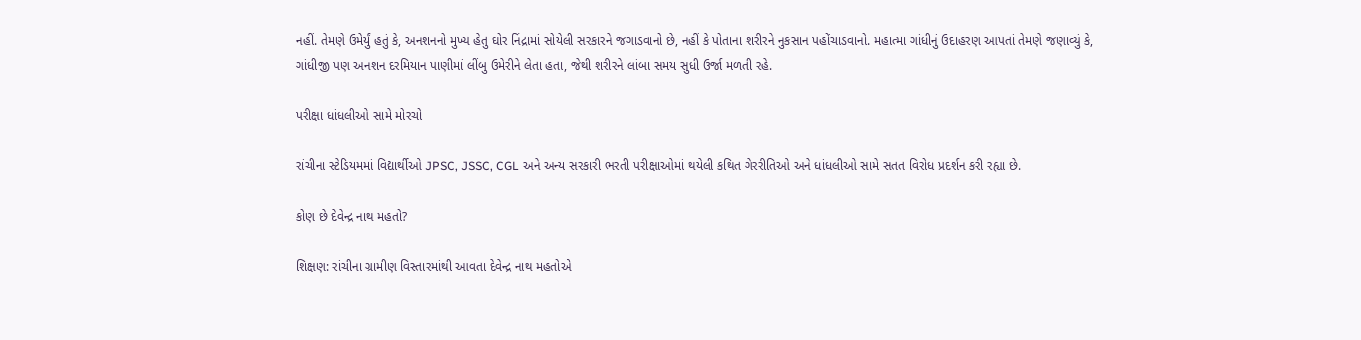નહીં. તેમણે ઉમેર્યું હતું કે, અનશનનો મુખ્ય હેતુ ઘોર નિંદ્રામાં સોયેલી સરકારને જગાડવાનો છે, નહીં કે પોતાના શરીરને નુકસાન પહોંચાડવાનો. મહાત્મા ગાંધીનું ઉદાહરણ આપતાં તેમણે જણાવ્યું કે, ગાંધીજી પણ અનશન દરમિયાન પાણીમાં લીંબુ ઉમેરીને લેતા હતા, જેથી શરીરને લાંબા સમય સુધી ઉર્જા મળતી રહે.

પરીક્ષા ધાંધલીઓ સામે મોરચો

રાંચીના સ્ટેડિયમમાં વિદ્યાર્થીઓ JPSC, JSSC, CGL અને અન્ય સરકારી ભરતી પરીક્ષાઓમાં થયેલી કથિત ગેરરીતિઓ અને ધાંધલીઓ સામે સતત વિરોધ પ્રદર્શન કરી રહ્યા છે.

કોણ છે દેવેન્દ્ર નાથ મહતો?

શિક્ષણ: રાંચીના ગ્રામીણ વિસ્તારમાંથી આવતા દેવેન્દ્ર નાથ મહતોએ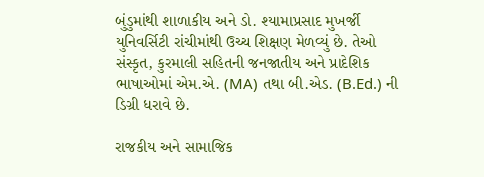બુંડુમાંથી શાળાકીય અને ડો. શ્યામાપ્રસાદ મુખર્જી યુનિવર્સિટી રાંચીમાંથી ઉચ્ચ શિક્ષણ મેળવ્યું છે. તેઓ સંસ્કૃત, કુરમાલી સહિતની જનજાતીય અને પ્રાદેશિક ભાષાઓમાં એમ.એ. (MA) તથા બી.એડ. (B.Ed.) ની ડિગ્રી ધરાવે છે.

રાજકીય અને સામાજિક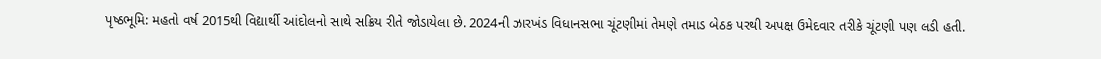પૃષ્ઠભૂમિ: મહતો વર્ષ 2015થી વિદ્યાર્થી આંદોલનો સાથે સક્રિય રીતે જોડાયેલા છે. 2024ની ઝારખંડ વિધાનસભા ચૂંટણીમાં તેમણે તમાડ બેઠક પરથી અપક્ષ ઉમેદવાર તરીકે ચૂંટણી પણ લડી હતી.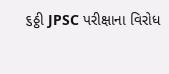૬ઠ્ઠી JPSC પરીક્ષાના વિરોધ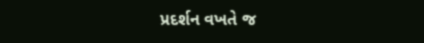પ્રદર્શન વખતે જ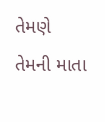તેમણે તેમની માતા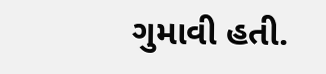ગુમાવી હતી.